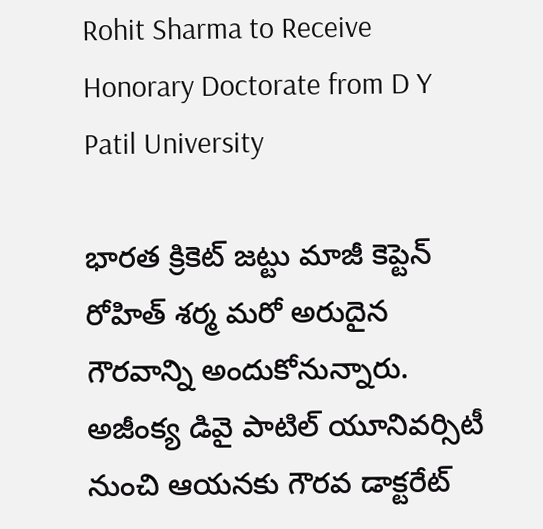Rohit Sharma to Receive Honorary Doctorate from D Y Patil University

భారత క్రికెట్ జట్టు మాజీ కెప్టెన్ రోహిత్ శర్మ మరో అరుదైన గౌరవాన్ని అందుకోనున్నారు. అజీంక్య డివై పాటిల్ యూనివర్సిటీ నుంచి ఆయనకు గౌరవ డాక్టరేట్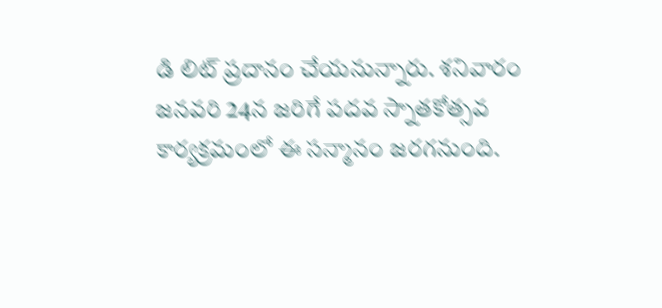డి లిట్ ప్రదానం చేయనున్నారు. శనివారం జనవరి 24న జరిగే పదవ స్నాతకోత్సవ కార్యక్రమంలో ఈ సన్మానం జరగనుంది.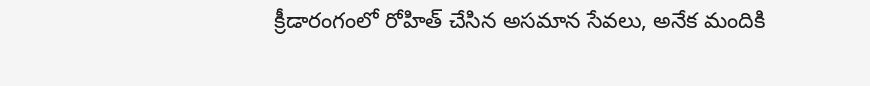క్రీడారంగంలో రోహిత్ చేసిన అసమాన సేవలు, అనేక మందికి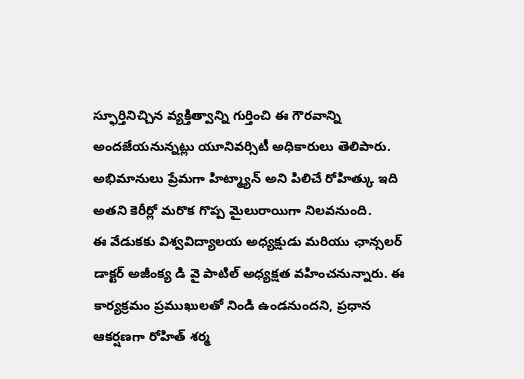స్ఫూర్తినిచ్చిన వ్యక్తిత్వాన్ని గుర్తించి ఈ గౌరవాన్ని అందజేయనున్నట్లు యూనివర్సిటీ అధికారులు తెలిపారు. అభిమానులు ప్రేమగా హిట్మ్యాన్ అని పిలిచే రోహిత్కు ఇది అతని కెరీర్లో మరొక గొప్ప మైలురాయిగా నిలవనుంది.
ఈ వేడుకకు విశ్వవిద్యాలయ అధ్యక్షుడు మరియు ఛాన్సలర్ డాక్టర్ అజీంక్య డి వై పాటిల్ అధ్యక్షత వహించనున్నారు. ఈ కార్యక్రమం ప్రముఖులతో నిండి ఉండనుందని, ప్రధాన ఆకర్షణగా రోహిత్ శర్మ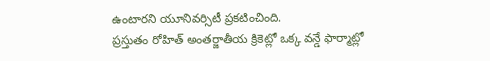ఉంటారని యూనివర్సిటీ ప్రకటించింది.
ప్రస్తుతం రోహిత్ అంతర్జాతీయ క్రికెట్లో ఒక్క వన్డే ఫార్మాట్లో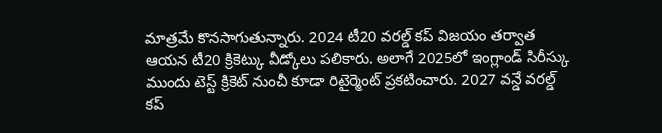మాత్రమే కొనసాగుతున్నారు. 2024 టీ20 వరల్డ్ కప్ విజయం తర్వాత ఆయన టీ20 క్రికెట్కు వీడ్కోలు పలికారు. అలాగే 2025లో ఇంగ్లాండ్ సిరీస్కు ముందు టెస్ట్ క్రికెట్ నుంచీ కూడా రిటైర్మెంట్ ప్రకటించారు. 2027 వన్డే వరల్డ్ కప్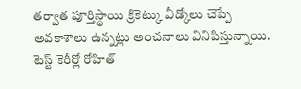తర్వాత పూర్తిస్థాయి క్రికెట్కు వీడ్కోలు చెప్పే అవకాశాలు ఉన్నట్లు అంచనాలు వినిపిస్తున్నాయి.
టెస్ట్ కెరీర్లో రోహిత్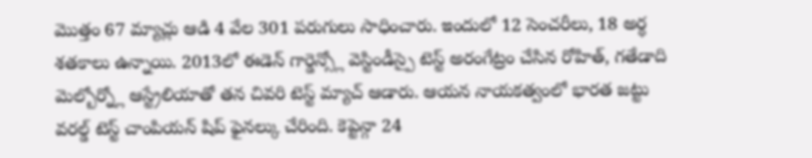మొత్తం 67 మ్యాచ్లు ఆడి 4 వేల 301 పరుగులు సాధించారు. ఇందులో 12 సెంచరీలు, 18 అర్ధ శతకాలు ఉన్నాయి. 2013లో ఈడెన్ గార్డెన్స్లో వెస్టిండీస్పై టెస్ట్ అరంగేట్రం చేసిన రోహిత్, గతేడాది మెల్బోర్న్లో ఆస్ట్రేలియాతో తన చివరి టెస్ట్ మ్యాచ్ ఆడారు. ఆయన నాయకత్వంలో భారత జట్టు వరల్డ్ టెస్ట్ చాంపియన్ షిప్ ఫైనల్కు చేరింది. కెప్టెన్గా 24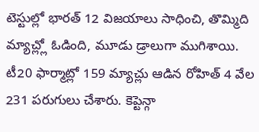టెస్టుల్లో భారత్ 12 విజయాలు సాధించి, తొమ్మిది మ్యాచ్ల్లో ఓడింది, మూడు డ్రాలుగా ముగిశాయి.
టీ20 ఫార్మాట్లో 159 మ్యాచ్లు ఆడిన రోహిత్ 4 వేల 231 పరుగులు చేశారు. కెప్టెన్గా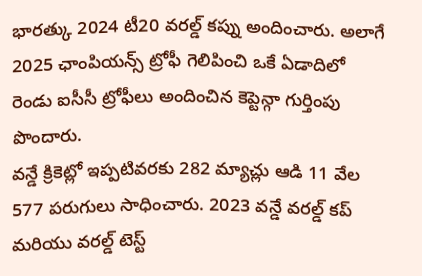భారత్కు 2024 టీ20 వరల్డ్ కప్ను అందించారు. అలాగే 2025 ఛాంపియన్స్ ట్రోఫీ గెలిపించి ఒకే ఏడాదిలో రెండు ఐసీసీ ట్రోఫీలు అందించిన కెప్టెన్గా గుర్తింపు పొందారు.
వన్డే క్రికెట్లో ఇప్పటివరకు 282 మ్యాచ్లు ఆడి 11 వేల 577 పరుగులు సాధించారు. 2023 వన్డే వరల్డ్ కప్ మరియు వరల్డ్ టెస్ట్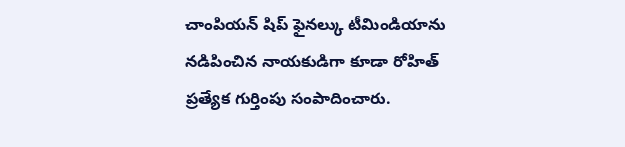చాంపియన్ షిప్ ఫైనల్కు టీమిండియాను నడిపించిన నాయకుడిగా కూడా రోహిత్ ప్రత్యేక గుర్తింపు సంపాదించారు.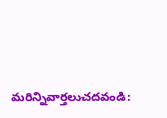మరిన్నివార్తలుచదవండి: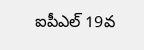ఐపీఎల్ 19వ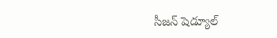సీజన్ షెడ్యూల్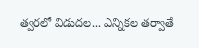త్వరలో విడుదల... ఎన్నికల తర్వాతే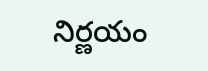నిర్ణయం